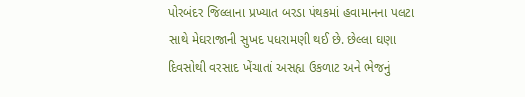પોરબંદર જિલ્લાના પ્રખ્યાત બરડા પંથકમાં હવામાનના પલટા સાથે મેઘરાજાની સુખદ પધરામણી થઈ છે. છેલ્લા ઘણા દિવસોથી વરસાદ ખેંચાતાં અસહ્ય ઉકળાટ અને ભેજનું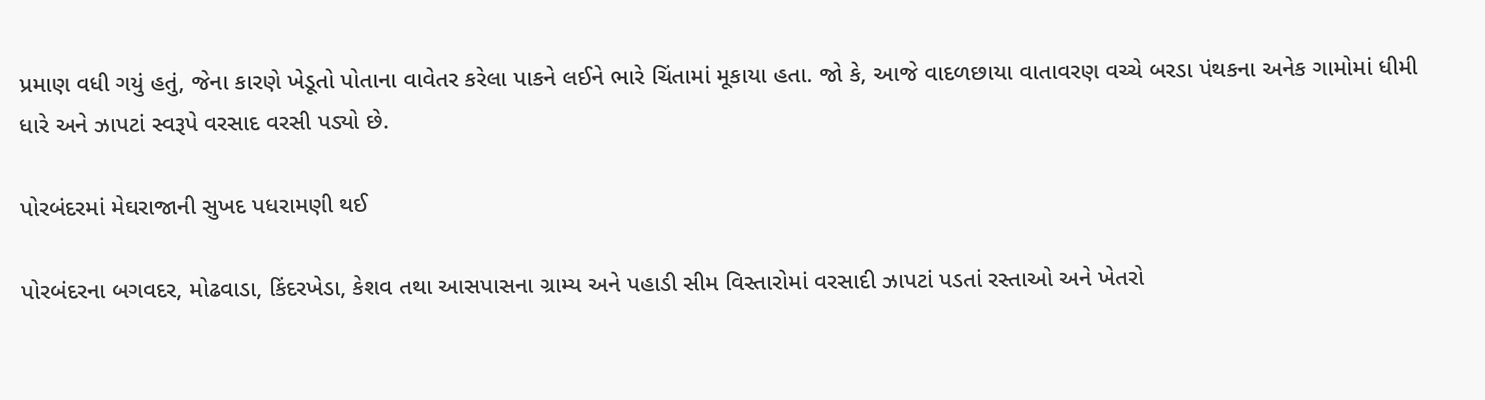પ્રમાણ વધી ગયું હતું, જેના કારણે ખેડૂતો પોતાના વાવેતર કરેલા પાકને લઈને ભારે ચિંતામાં મૂકાયા હતા. જો કે, આજે વાદળછાયા વાતાવરણ વચ્ચે બરડા પંથકના અનેક ગામોમાં ધીમી ધારે અને ઝાપટાં સ્વરૂપે વરસાદ વરસી પડ્યો છે.

પોરબંદરમાં મેઘરાજાની સુખદ પધરામણી થઈ

પોરબંદરના બગવદર, મોઢવાડા, કિંદરખેડા, કેશવ તથા આસપાસના ગ્રામ્ય અને પહાડી સીમ વિસ્તારોમાં વરસાદી ઝાપટાં પડતાં રસ્તાઓ અને ખેતરો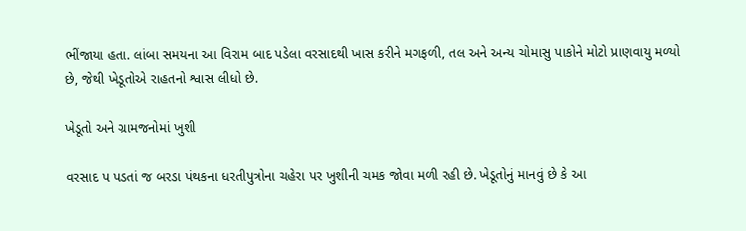ભીંજાયા હતા. લાંબા સમયના આ વિરામ બાદ પડેલા વરસાદથી ખાસ કરીને મગફળી, તલ અને અન્ય ચોમાસુ પાકોને મોટો પ્રાણવાયુ મળ્યો છે, જેથી ખેડૂતોએ રાહતનો શ્વાસ લીધો છે.

ખેડૂતો અને ગ્રામજનોમાં ખુશી

વરસાદ પ પડતાં જ બરડા પંથકના ધરતીપુત્રોના ચહેરા પર ખુશીની ચમક જોવા મળી રહી છે. ખેડૂતોનું માનવું છે કે આ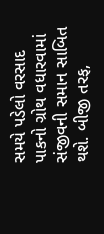સમયે પડેલો વરસાદ પાકનો ગ્રોથ વધારવામાં સંજીવની સમાન સાબિત થશે. બીજી તરફ,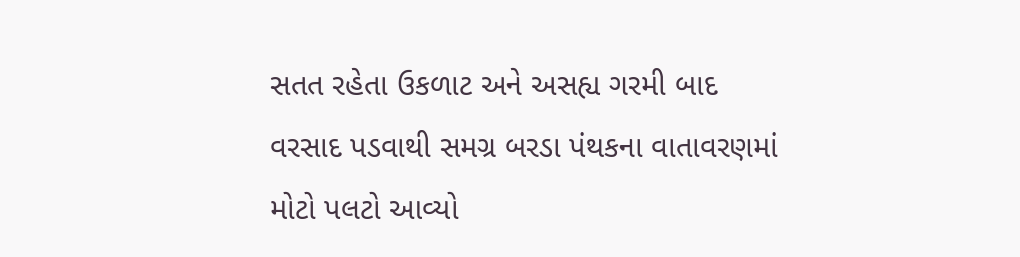સતત રહેતા ઉકળાટ અને અસહ્ય ગરમી બાદ વરસાદ પડવાથી સમગ્ર બરડા પંથકના વાતાવરણમાં મોટો પલટો આવ્યો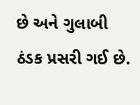છે અને ગુલાબી ઠંડક પ્રસરી ગઈ છે.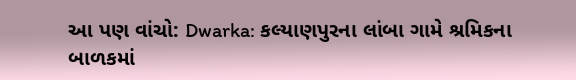આ પણ વાંચો: Dwarka: કલ્યાણપુરના લાંબા ગામે શ્રમિકના બાળકમાં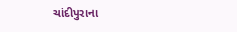ચાંદીપુરાના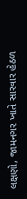લક્ષણો, જામનગર ખાતે સારવાર હેઠળ